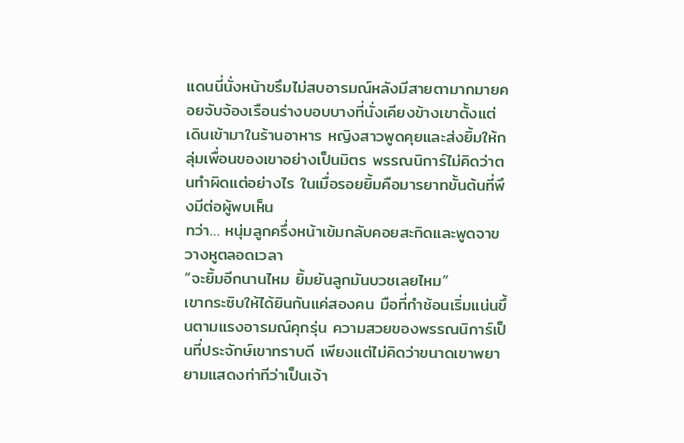แดนนี่นั่งหน้าขรึมไม่สบอารมณ์หลังมีสายตามากมายคอยจับจ้องเรือนร่างบอบบางที่นั่งเคียงข้างเขาตั้งแต่เดินเข้ามาในร้านอาหาร หญิงสาวพูดคุยและส่งยิ้มให้กลุ่มเพื่อนของเขาอย่างเป็นมิตร พรรณนิการ์ไม่คิดว่าตนทำผิดแต่อย่างไร ในเมื่อรอยยิ้มคือมารยาทขั้นต้นที่พึงมีต่อผู้พบเห็น
ทว่า… หนุ่มลูกครึ่งหน้าเข้มกลับคอยสะกิดและพูดจาขวางหูตลอดเวลา
“จะยิ้มอีกนานไหม ยิ้มยันลูกมันบวชเลยไหม”
เขากระซิบให้ได้ยินกันแค่สองคน มือที่กำช้อนเริ่มแน่นขึ้นตามแรงอารมณ์คุกรุ่น ความสวยของพรรณนิการ์เป็นที่ประจักษ์เขาทราบดี เพียงแต่ไม่คิดว่าขนาดเขาพยายามแสดงท่าทีว่าเป็นเจ้า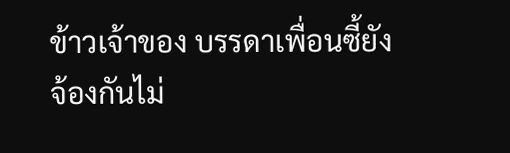ข้าวเจ้าของ บรรดาเพื่อนซี้ยังจ้องกันไม่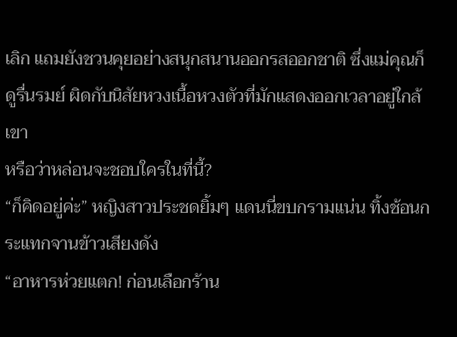เลิก แถมยังชวนคุยอย่างสนุกสนานออกรสออกชาติ ซึ่งแม่คุณก็ดูรื่นรมย์ ผิดกับนิสัยหวงเนื้อหวงตัวที่มักแสดงออกเวลาอยู่ใกล้เขา
หรือว่าหล่อนจะชอบใครในที่นี้?
“ก็คิดอยู่ค่ะ” หญิงสาวประชดยิ้มๆ แดนนี่ขบกรามแน่น ทิ้งช้อนกระแทกจานข้าวเสียงดัง
“อาหารห่วยแตก! ก่อนเลือกร้าน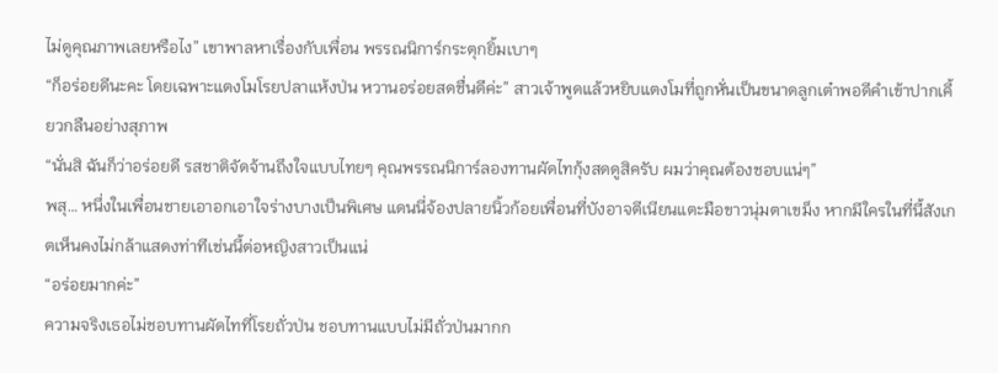ไม่ดูคุณภาพเลยหรือไง” เขาพาลหาเรื่องกับเพื่อน พรรณนิการ์กระตุกยิ้มเบาๆ
“ก็อร่อยดีนะคะ โดยเฉพาะแตงโมโรยปลาแห้งป่น หวานอร่อยสดชื่นดีค่ะ” สาวเจ้าพูดแล้วหยิบแตงโมที่ถูกหั่นเป็นขนาดลูกเต๋าพอดีคำเข้าปากเคี้ยวกลืนอย่างสุภาพ
“นั่นสิ ฉันก็ว่าอร่อยดี รสชาติจัดจ้านถึงใจแบบไทยๆ คุณพรรณนิการ์ลองทานผัดไทกุ้งสดดูสิครับ ผมว่าคุณต้องชอบแน่ๆ”
พสุ… หนึ่งในเพื่อนชายเอาอกเอาใจร่างบางเป็นพิเศษ แดนนี่จ้องปลายนิ้วก้อยเพื่อนที่บังอาจตีเนียนแตะมือขาวนุ่มตาเขม็ง หากมีใครในที่นี้สังเกตเห็นคงไม่กล้าแสดงท่าทีเช่นนี้ต่อหญิงสาวเป็นแน่
“อร่อยมากค่ะ”
ความจริงเธอไม่ชอบทานผัดไทที่โรยถั่วป่น ชอบทานแบบไม่มีถั่วป่นมากก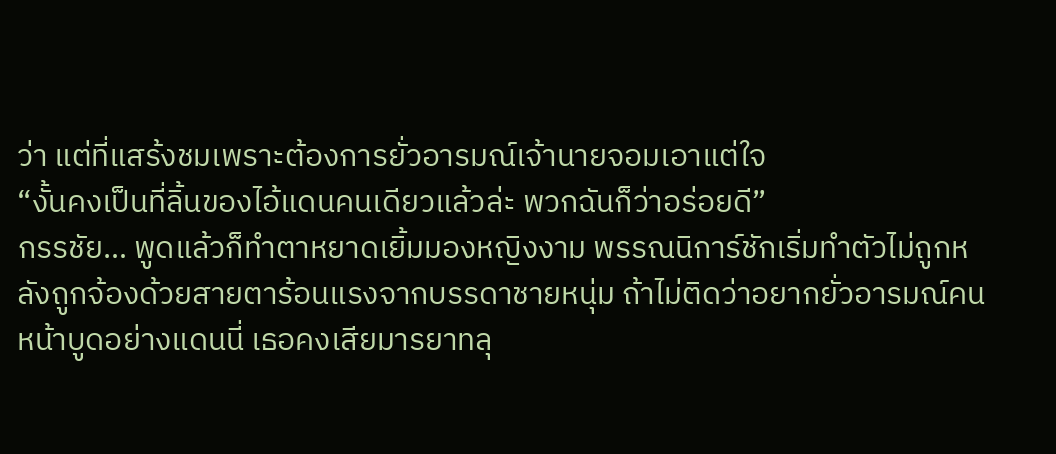ว่า แต่ที่แสร้งชมเพราะต้องการยั่วอารมณ์เจ้านายจอมเอาแต่ใจ
“งั้นคงเป็นที่ลิ้นของไอ้แดนคนเดียวแล้วล่ะ พวกฉันก็ว่าอร่อยดี”
กรรชัย… พูดแล้วก็ทำตาหยาดเยิ้มมองหญิงงาม พรรณนิการ์ชักเริ่มทำตัวไม่ถูกหลังถูกจ้องด้วยสายตาร้อนแรงจากบรรดาชายหนุ่ม ถ้าไม่ติดว่าอยากยั่วอารมณ์คนหน้าบูดอย่างแดนนี่ เธอคงเสียมารยาทลุ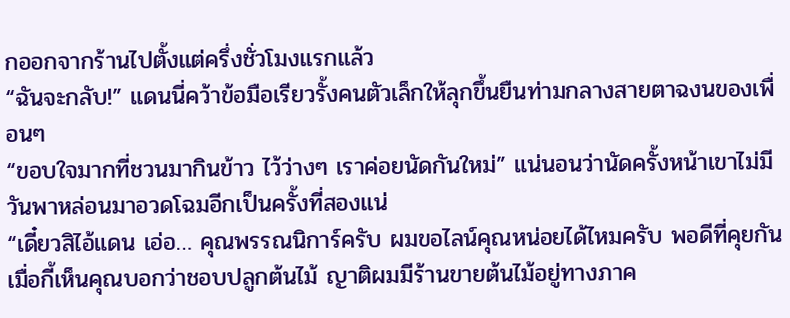กออกจากร้านไปตั้งแต่ครึ่งชั่วโมงแรกแล้ว
“ฉันจะกลับ!” แดนนี่คว้าข้อมือเรียวรั้งคนตัวเล็กให้ลุกขึ้นยืนท่ามกลางสายตาฉงนของเพื่อนๆ
“ขอบใจมากที่ชวนมากินข้าว ไว้ว่างๆ เราค่อยนัดกันใหม่” แน่นอนว่านัดครั้งหน้าเขาไม่มีวันพาหล่อนมาอวดโฉมอีกเป็นครั้งที่สองแน่
“เดี๋ยวสิไอ้แดน เอ่อ… คุณพรรณนิการ์ครับ ผมขอไลน์คุณหน่อยได้ไหมครับ พอดีที่คุยกันเมื่อกี้เห็นคุณบอกว่าชอบปลูกต้นไม้ ญาติผมมีร้านขายต้นไม้อยู่ทางภาค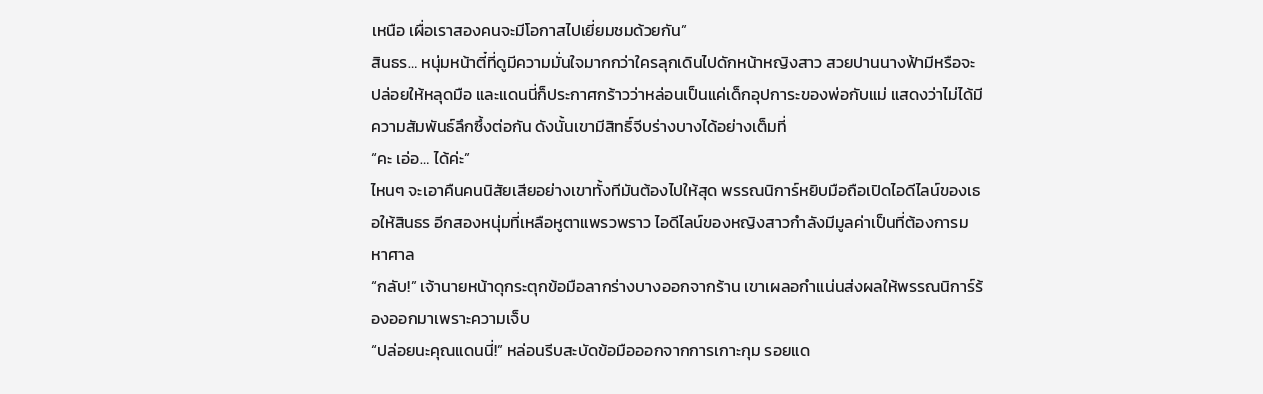เหนือ เผื่อเราสองคนจะมีโอกาสไปเยี่ยมชมด้วยกัน”
สินธร… หนุ่มหน้าตี๋ที่ดูมีความมั่นใจมากกว่าใครลุกเดินไปดักหน้าหญิงสาว สวยปานนางฟ้ามีหรือจะปล่อยให้หลุดมือ และแดนนี่ก็ประกาศกร้าวว่าหล่อนเป็นแค่เด็กอุปการะของพ่อกับแม่ แสดงว่าไม่ได้มีความสัมพันธ์ลึกซึ้งต่อกัน ดังนั้นเขามีสิทธิ์จีบร่างบางได้อย่างเต็มที่
“คะ เอ่อ… ได้ค่ะ”
ไหนๆ จะเอาคืนคนนิสัยเสียอย่างเขาทั้งทีมันต้องไปให้สุด พรรณนิการ์หยิบมือถือเปิดไอดีไลน์ของเธอให้สินธร อีกสองหนุ่มที่เหลือหูตาแพรวพราว ไอดีไลน์ของหญิงสาวกำลังมีมูลค่าเป็นที่ต้องการมหาศาล
“กลับ!” เจ้านายหน้าดุกระตุกข้อมือลากร่างบางออกจากร้าน เขาเผลอกำแน่นส่งผลให้พรรณนิการ์ร้องออกมาเพราะความเจ็บ
“ปล่อยนะคุณแดนนี่!” หล่อนรีบสะบัดข้อมือออกจากการเกาะกุม รอยแด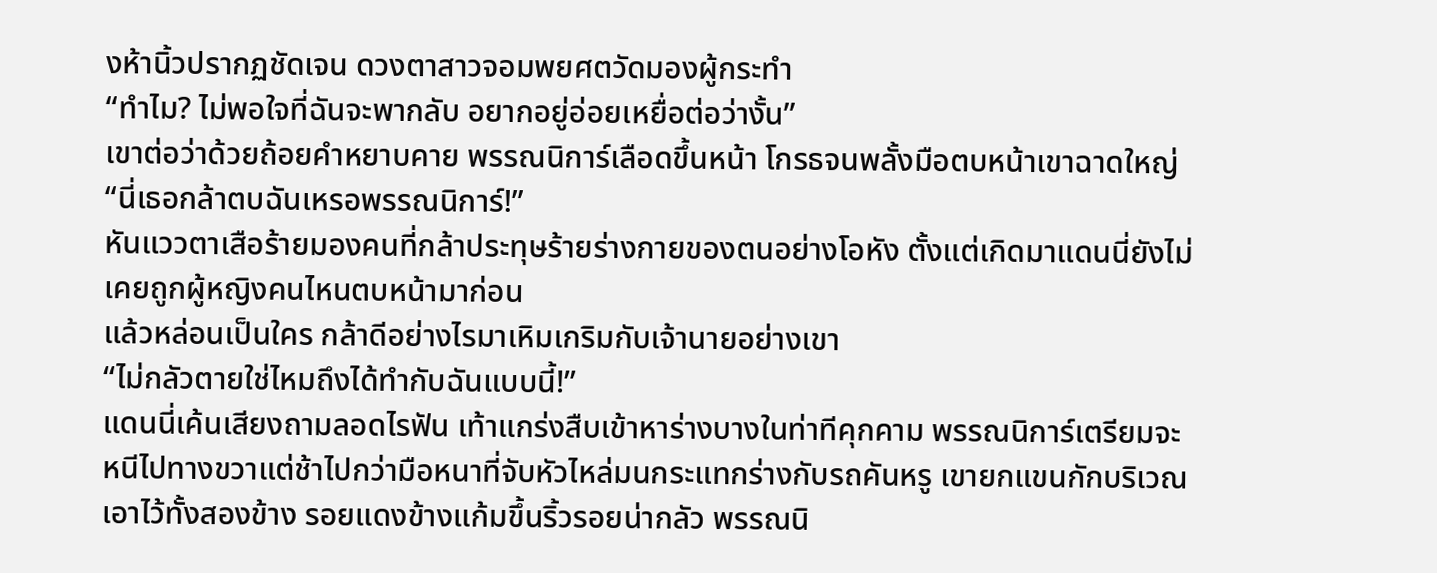งห้านิ้วปรากฏชัดเจน ดวงตาสาวจอมพยศตวัดมองผู้กระทำ
“ทำไม? ไม่พอใจที่ฉันจะพากลับ อยากอยู่อ่อยเหยื่อต่อว่างั้น”
เขาต่อว่าด้วยถ้อยคำหยาบคาย พรรณนิการ์เลือดขึ้นหน้า โกรธจนพลั้งมือตบหน้าเขาฉาดใหญ่
“นี่เธอกล้าตบฉันเหรอพรรณนิการ์!”
หันแววตาเสือร้ายมองคนที่กล้าประทุษร้ายร่างกายของตนอย่างโอหัง ตั้งแต่เกิดมาแดนนี่ยังไม่เคยถูกผู้หญิงคนไหนตบหน้ามาก่อน
แล้วหล่อนเป็นใคร กล้าดีอย่างไรมาเหิมเกริมกับเจ้านายอย่างเขา
“ไม่กลัวตายใช่ไหมถึงได้ทำกับฉันแบบนี้!”
แดนนี่เค้นเสียงถามลอดไรฟัน เท้าแกร่งสืบเข้าหาร่างบางในท่าทีคุกคาม พรรณนิการ์เตรียมจะหนีไปทางขวาแต่ช้าไปกว่ามือหนาที่จับหัวไหล่มนกระแทกร่างกับรถคันหรู เขายกแขนกักบริเวณเอาไว้ทั้งสองข้าง รอยแดงข้างแก้มขึ้นริ้วรอยน่ากลัว พรรณนิ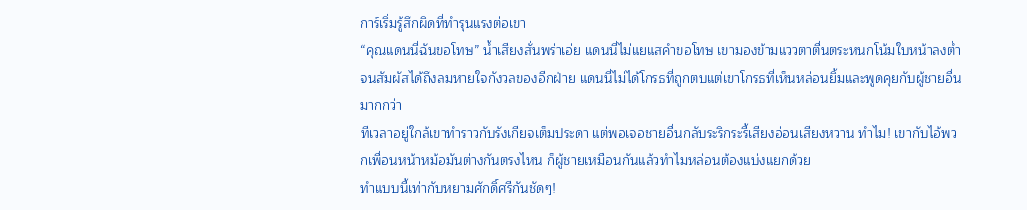การ์เริ่มรู้สึกผิดที่ทำรุนแรงต่อเขา
“คุณแดนนี่ฉันขอโทษ” น้ำเสียงสั่นพร่าเอ่ย แดนนี่ไม่แยแสคำขอโทษ เขามองข้ามแววตาตื่นตระหนกโน้มใบหน้าลงต่ำจนสัมผัสได้ถึงลมหายใจกังวลของอีกฝ่าย แดนนี่ไม่ได้โกรธที่ถูกตบแต่เขาโกรธที่เห็นหล่อนยิ้มและพูดคุยกับผู้ชายอื่นมากกว่า
ทีเวลาอยู่ใกล้เขาทำราวกับรังเกียจเต็มประดา แต่พอเจอชายอื่นกลับระริกระรี้เสียงอ่อนเสียงหวาน ทำไม! เขากับไอ้พวกเพื่อนหน้าหม้อมันต่างกันตรงไหน ก็ผู้ชายเหมือนกันแล้วทำไมหล่อนต้องแบ่งแยกด้วย
ทำแบบนี้เท่ากับหยามศักดิ์ศรีกันชัดๆ!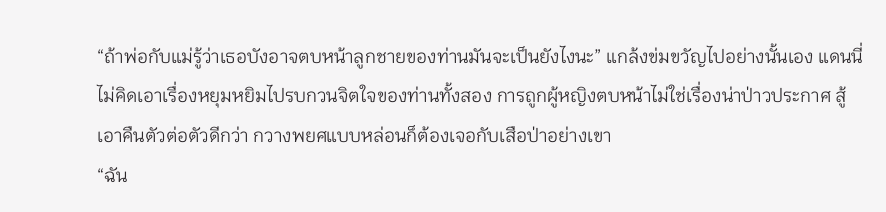“ถ้าพ่อกับแม่รู้ว่าเธอบังอาจตบหน้าลูกชายของท่านมันจะเป็นยังไงนะ” แกล้งข่มขวัญไปอย่างนั้นเอง แดนนี่ไม่คิดเอาเรื่องหยุมหยิมไปรบกวนจิตใจของท่านทั้งสอง การถูกผู้หญิงตบหน้าไม่ใช่เรื่องน่าป่าวประกาศ สู้เอาคืนตัวต่อตัวดีกว่า กวางพยศแบบหล่อนก็ต้องเจอกับเสือป่าอย่างเขา
“ฉัน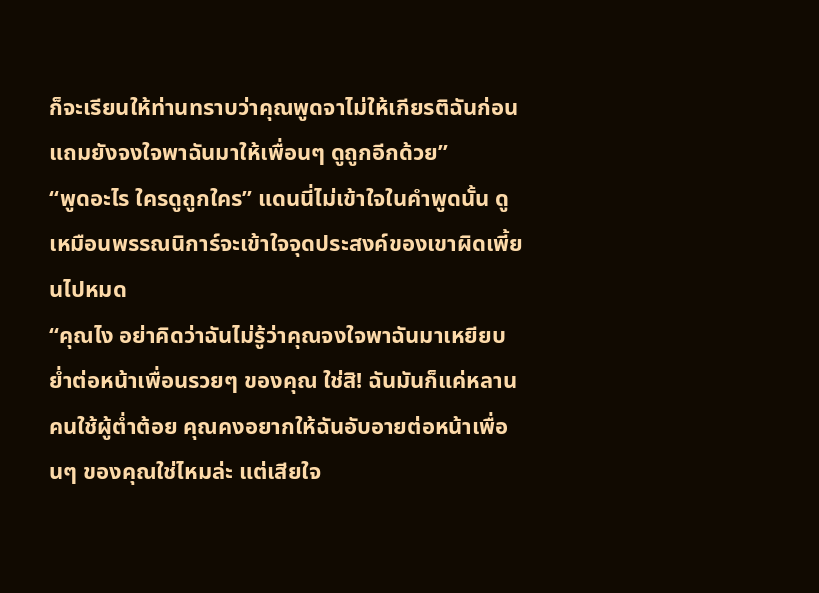ก็จะเรียนให้ท่านทราบว่าคุณพูดจาไม่ให้เกียรติฉันก่อน แถมยังจงใจพาฉันมาให้เพื่อนๆ ดูถูกอีกด้วย”
“พูดอะไร ใครดูถูกใคร” แดนนี่ไม่เข้าใจในคำพูดนั้น ดูเหมือนพรรณนิการ์จะเข้าใจจุดประสงค์ของเขาผิดเพี้ยนไปหมด
“คุณไง อย่าคิดว่าฉันไม่รู้ว่าคุณจงใจพาฉันมาเหยียบย่ำต่อหน้าเพื่อนรวยๆ ของคุณ ใช่สิ! ฉันมันก็แค่หลานคนใช้ผู้ต่ำต้อย คุณคงอยากให้ฉันอับอายต่อหน้าเพื่อนๆ ของคุณใช่ไหมล่ะ แต่เสียใจ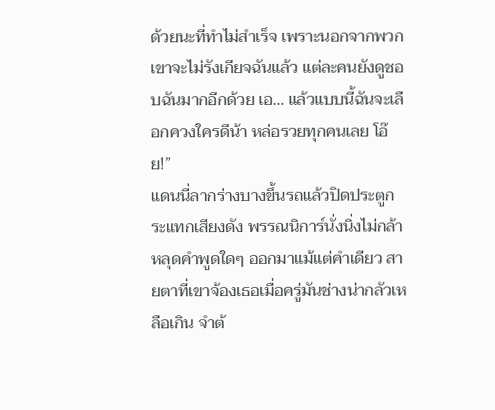ด้วยนะที่ทำไม่สำเร็จ เพราะนอกจากพวกเขาจะไม่รังเกียจฉันแล้ว แต่ละคนยังดูชอบฉันมากอีกด้วย เอ… แล้วแบบนี้ฉันจะเลือกควงใครดีน้า หล่อรวยทุกคนเลย โอ๊ย!”
แดนนี่ลากร่างบางขึ้นรถแล้วปิดประตูกระแทกเสียงดัง พรรณนิการ์นั่งนิ่งไม่กล้าหลุดคำพูดใดๆ ออกมาแม้แต่คำเดียว สายตาที่เขาจ้องเธอเมื่อครู่มันช่างน่ากลัวเหลือเกิน จำต้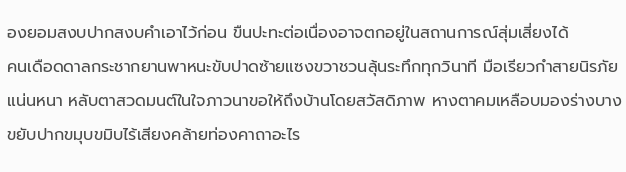องยอมสงบปากสงบคำเอาไว้ก่อน ขืนปะทะต่อเนื่องอาจตกอยู่ในสถานการณ์สุ่มเสี่ยงได้
คนเดือดดาลกระชากยานพาหนะขับปาดซ้ายแซงขวาชวนลุ้นระทึกทุกวินาที มือเรียวกำสายนิรภัยแน่นหนา หลับตาสวดมนต์ในใจภาวนาขอให้ถึงบ้านโดยสวัสดิภาพ หางตาคมเหลือบมองร่างบางขยับปากขมุบขมิบไร้เสียงคล้ายท่องคาถาอะไร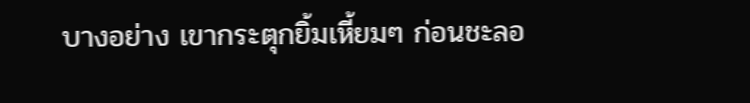บางอย่าง เขากระตุกยิ้มเหี้ยมๆ ก่อนชะลอ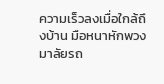ความเร็วลงเมื่อใกล้ถึงบ้าน มือหนาหักพวงมาลัยรถ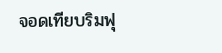จอดเทียบริมฟุ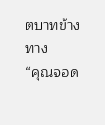ตบาทข้างทาง
“คุณจอด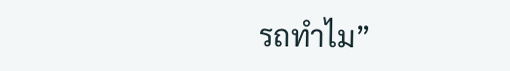รถทำไม”